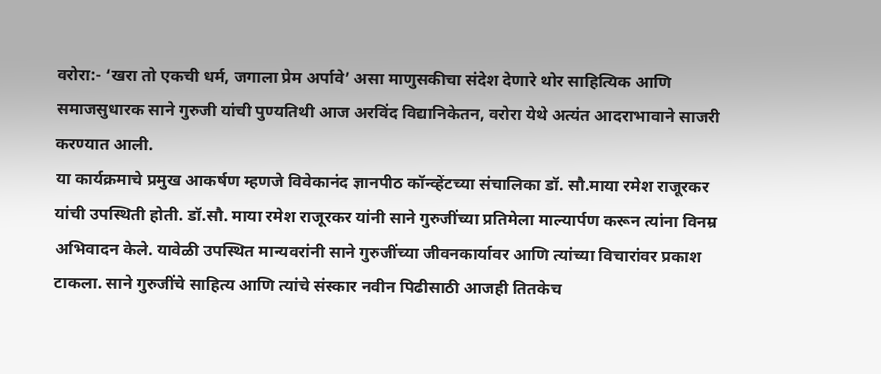वरोरा:- ‘खरा तो एकची धर्म, जगाला प्रेम अर्पावे’ असा माणुसकीचा संदेश देणारे थोर साहित्यिक आणि समाजसुधारक साने गुरुजी यांची पुण्यतिथी आज अरविंद विद्यानिकेतन, वरोरा येथे अत्यंत आदराभावाने साजरी करण्यात आली.
या कार्यक्रमाचे प्रमुख आकर्षण म्हणजे विवेकानंद ज्ञानपीठ कॉन्व्हेंटच्या संचालिका डॉ. सौ.माया रमेश राजूरकर यांची उपस्थिती होती. डॉ.सौ. माया रमेश राजूरकर यांनी साने गुरुजींच्या प्रतिमेला माल्यार्पण करून त्यांना विनम्र अभिवादन केले. यावेळी उपस्थित मान्यवरांनी साने गुरुजींच्या जीवनकार्यावर आणि त्यांच्या विचारांवर प्रकाश टाकला. साने गुरुजींचे साहित्य आणि त्यांचे संस्कार नवीन पिढीसाठी आजही तितकेच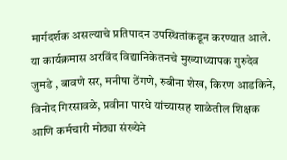मार्गदर्शक असल्याचे प्रतिपादन उपस्थितांकडून करण्यात आले.
या कार्यक्रमास अरविंद विद्यानिकेतनचे मुख्याध्यापक गुरुदेव जुमडे , बावणे सर, मनीषा ठेंगणे, रुबीना शेख, किरण आडकिने, विनोद गिरसावळे, प्रवीना पारधे यांच्यासह शाळेतील शिक्षक आणि कर्मचारी मोठ्या संख्येने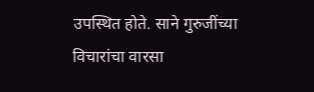उपस्थित होते. साने गुरुजींच्या विचारांचा वारसा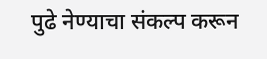पुढे नेण्याचा संकल्प करून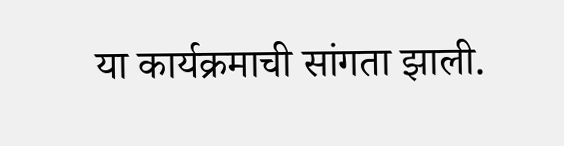या कार्यक्रमाची सांगता झाली.